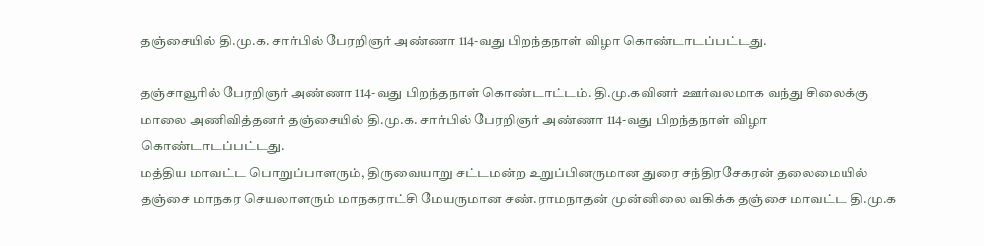தஞ்சையில் தி.மு.க. சார்பில் பேரறிஞர் அண்ணா 114-வது பிறந்தநாள் விழா கொண்டாடப்பட்டது.

தஞ்சாவூரில் பேரறிஞர் அண்ணா 114-வது பிறந்தநாள் கொண்டாட்டம். தி.மு.கவினர் ஊர்வலமாக வந்து சிலைக்கு மாலை அணிவித்தனர் தஞ்சையில் தி.மு.க. சார்பில் பேரறிஞர் அண்ணா 114-வது பிறந்தநாள் விழா கொண்டாடப்பட்டது.
மத்திய மாவட்ட பொறுப்பாளரும், திருவையாறு சட்டமன்ற உறுப்பினருமான துரை சந்திரசேகரன் தலைமையில் தஞ்சை மாநகர செயலாளரும் மாநகராட்சி மேயருமான சண்.ராமநாதன் முன்னிலை வகிக்க தஞ்சை மாவட்ட தி.மு.க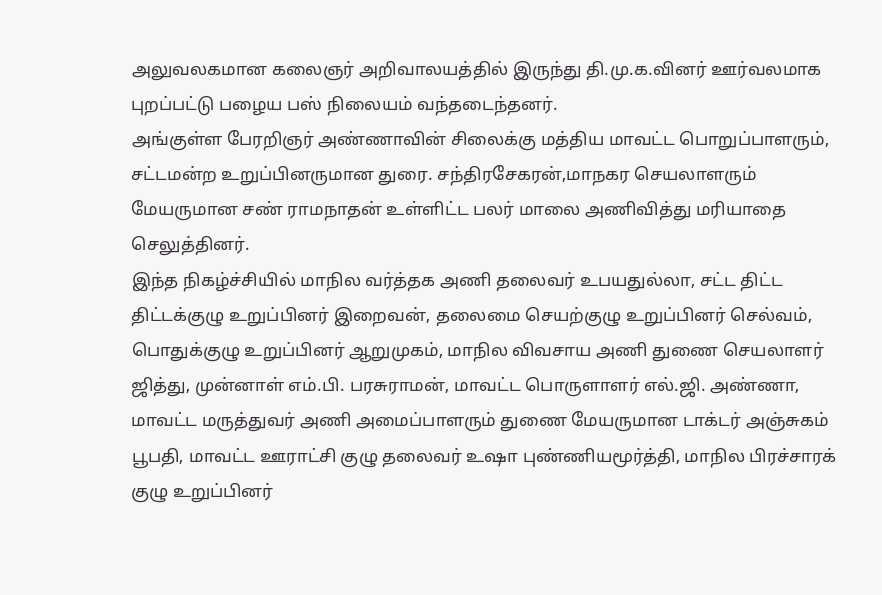அலுவலகமான கலைஞர் அறிவாலயத்தில் இருந்து தி.மு.க.வினர் ஊர்வலமாக புறப்பட்டு பழைய பஸ் நிலையம் வந்தடைந்தனர்.
அங்குள்ள பேரறிஞர் அண்ணாவின் சிலைக்கு மத்திய மாவட்ட பொறுப்பாளரும், சட்டமன்ற உறுப்பினருமான துரை. சந்திரசேகரன்,மாநகர செயலாளரும் மேயருமான சண் ராமநாதன் உள்ளிட்ட பலர் மாலை அணிவித்து மரியாதை செலுத்தினர்.
இந்த நிகழ்ச்சியில் மாநில வர்த்தக அணி தலைவர் உபயதுல்லா, சட்ட திட்ட திட்டக்குழு உறுப்பினர் இறைவன், தலைமை செயற்குழு உறுப்பினர் செல்வம், பொதுக்குழு உறுப்பினர் ஆறுமுகம், மாநில விவசாய அணி துணை செயலாளர் ஜித்து, முன்னாள் எம்.பி. பரசுராமன், மாவட்ட பொருளாளர் எல்.ஜி. அண்ணா,
மாவட்ட மருத்துவர் அணி அமைப்பாளரும் துணை மேயருமான டாக்டர் அஞ்சுகம் பூபதி, மாவட்ட ஊராட்சி குழு தலைவர் உஷா புண்ணியமூர்த்தி, மாநில பிரச்சாரக் குழு உறுப்பினர்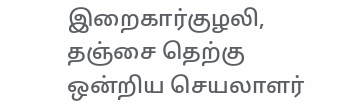இறைகார்குழலி,
தஞ்சை தெற்கு ஒன்றிய செயலாளர்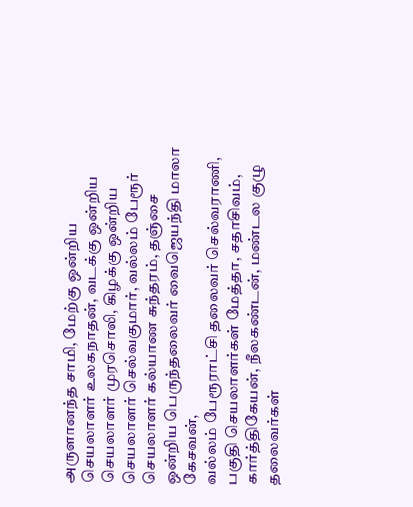அருளானந்த சாமி, மேற்கு ஒன்றிய செயலாளர் உலகநாதன், வடக்கு ஒன்றிய செயலாளர் முரசொலி, கிழக்கு ஒன்றிய செயலாளர் செல்வகுமார், வல்லம் பேரூர் செயலாளர் கல்யாண சுந்தரம், தஞ்சை ஒன்றிய பெருந்தலைவர் வைஜெயந்தி மாலா கேசவன்,
வல்லம் பேரூராட்சி தலைவர் செல்வராணி, பகுதி செயலாளர்கள் மேத்தா, சதாசிவம், கார்த்திகேயன், நீலகண்டன், மண்டல குழு தலைவர்கள்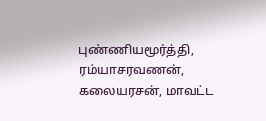புண்ணியமூர்த்தி, ரம்யாசரவணன், கலையரசன், மாவட்ட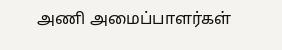அணி அமைப்பாளர்கள்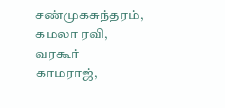சண்முகசுந்தரம், கமலா ரவி, வரகூர் காமராஜ்,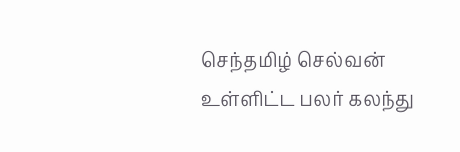செந்தமிழ் செல்வன் உள்ளிட்ட பலர் கலந்து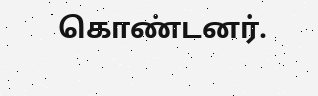கொண்டனர்.